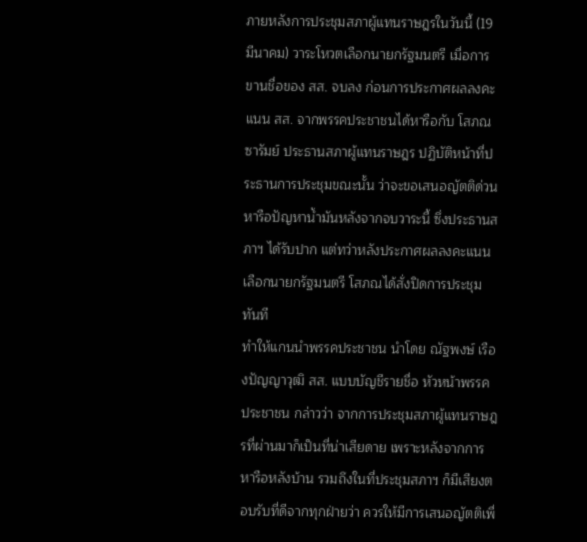ภายหลังการประชุมสภาผู้แทนราษฎรในวันนี้ (19 มีนาคม) วาระโหวตเลือกนายกรัฐมนตรี เมื่อการขานชื่อของ สส. จบลง ก่อนการประกาศผลลงคะแนน สส. จากพรรคประชาชนได้หารือกับ โสภณ ซารัมย์ ประธานสภาผู้แทนราษฎร ปฏิบัติหน้าที่ประธานการประชุมขณะนั้น ว่าจะขอเสนอญัตติด่วนหารือปัญหาน้ำมันหลังจากจบวาระนี้ ซึ่งประธานสภาฯ ได้รับปาก แต่ทว่าหลังประกาศผลลงคะแนนเลือกนายกรัฐมนตรี โสภณได้สั่งปิดการประชุมทันที
ทำให้แกนนำพรรคประชาชน นำโดย ณัฐพงษ์ เรืองปัญญาวุฒิ สส. แบบบัญชีรายชื่อ หัวหน้าพรรคประชาชน กล่าวว่า จากการประชุมสภาผู้แทนราษฎรที่ผ่านมาก็เป็นที่น่าเสียดาย เพราะหลังจากการหารือหลังบ้าน รวมถึงในที่ประชุมสภาฯ ก็มีเสียงตอบรับที่ดีจากทุกฝ่ายว่า ควรให้มีการเสนอญัตติเพื่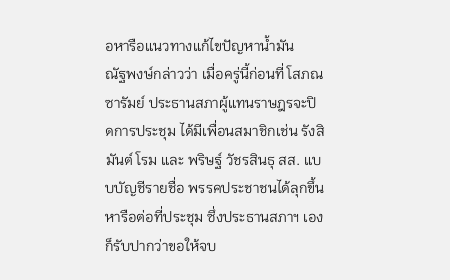อหารือแนวทางแก้ไขปัญหาน้ำมัน
ณัฐพงษ์กล่าวว่า เมื่อครู่นี้ก่อนที่ โสภณ ซารัมย์ ประธานสภาผู้แทนราษฎรจะปิดการประชุม ได้มีเพื่อนสมาชิกเช่น รังสิมันต์ โรม และ พริษฐ์ วัชรสินธุ สส. แบบบัญชีรายชื่อ พรรคประชาชนได้ลุกขึ้นหารือต่อที่ประชุม ซึ่งประธานสภาฯ เองก็รับปากว่าขอให้จบ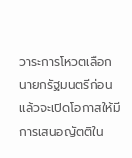วาระการโหวตเลือกนายกรัฐมนตรีก่อน แล้วจะเปิดโอกาสให้มีการเสนอญัตติใน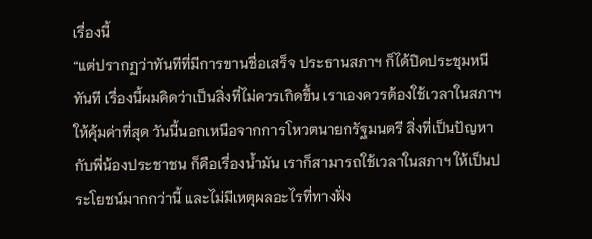เรื่องนี้
“แต่ปรากฏว่าทันทีที่มีการขานชื่อเสร็จ ประธานสภาฯ ก็ได้ปิดประชุมหนีทันที เรื่องนี้ผมคิดว่าเป็นสิ่งที่ไม่ควรเกิดขึ้น เราเองควรต้องใช้เวลาในสภาฯ ให้คุ้มค่าที่สุด วันนี้นอกเหนือจากการโหวตนายกรัฐมนตรี สิ่งที่เป็นปัญหากับพี่น้องประชาชน ก็คือเรื่องน้ำมัน เราก็สามารถใช้เวลาในสภาฯ ให้เป็นประโยชน์มากกว่านี้ และไม่มีเหตุผลอะไรที่ทางฝั่ง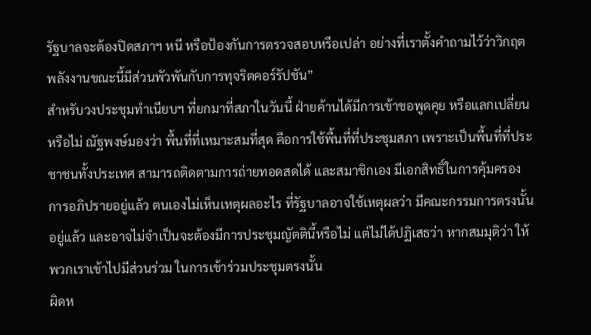รัฐบาลจะต้องปิดสภาฯ หนี หรือป้องกันการตรวจสอบหรือเปล่า อย่างที่เราตั้งคำถามไว้ว่าวิกฤตพลังงานขณะนี้มีส่วนพัวพันกับการทุจริตคอร์รัปชัน”
สําหรับวงประชุมทําเนียบฯ ที่ยกมาที่สภาในวันนี้ ฝ่ายค้านได้มีการเข้าขอพูดคุย หรือแลกเปลี่ยนหรือไม่ ณัฐพงษ์มองว่า พื้นที่ที่เหมาะสมที่สุด คือการใช้พื้นที่ที่ประชุมสภา เพราะเป็นพื้นที่ที่ประชาชนทั้งประเทศ สามารถติดตามการถ่ายทอดสดได้ และสมาชิกเอง มีเอกสิทธิ์ในการคุ้มครองการอภิปรายอยู่แล้ว ตนเองไม่เห็นเหตุผลอะไร ที่รัฐบาลอาจใช้เหตุผลว่า มีคณะกรรมการตรงนั้นอยู่แล้ว และอาจไม่จําเป็นจะต้องมีการประชุมญัตตินี้หรือไม่ แต่ไม่ได้ปฏิเสธว่า หากสมมุติว่า ให้พวกเราเข้าไปมีส่วนร่วม ในการเข้าร่วมประชุมตรงนั้น
ผิดห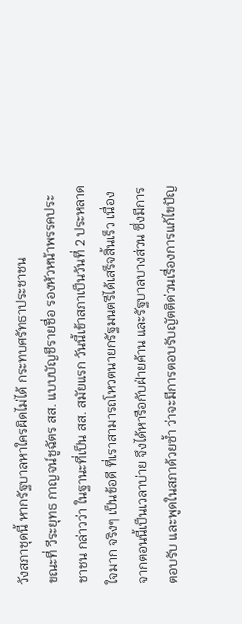วังสภาชุดนี้ หากรัฐบาลหาใครผิดไม่ได้ กระทบศรัทธาประชาชน
ขณะที่ วีระยุทธ กาญจน์ชูฉัตร สส. แบบบัญชีรายชื่อ รองหัวหน้าพรรคประชาชน กล่าวว่า ในฐานะที่เป็น สส. สมัยแรก วันนี้เข้าสภาเป็นวันที่ 2 ประหลาดใจมาก จริงๆ เป็นข้อดี ที่เราสามารถโหวตนายกรัฐมนตรีได้เสร็จสิ้นเร็ว เนื่องจากตอนนี้เป็นเวลาบ่าย จึงได้หารือกับฝ่ายค้าน และรัฐบาลบางส่วน ซึ่งมีการตอบรับ และพูดในสภาด้วยซ้ำ ว่าจะมีการตอบรับญัตติด่วนเรื่องการแก้ไขปัญ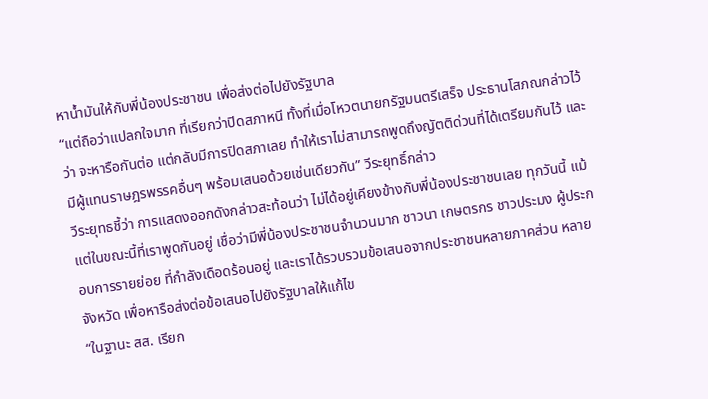หาน้ำมันให้กับพี่น้องประชาชน เพื่อส่งต่อไปยังรัฐบาล
“แต่ถือว่าแปลกใจมาก ที่เรียกว่าปิดสภาหนี ทั้งที่เมื่อโหวตนายกรัฐมนตรีเสร็จ ประธานโสภณกล่าวไว้ว่า จะหารือกันต่อ แต่กลับมีการปิดสภาเลย ทำให้เราไม่สามารถพูดถึงญัตติด่วนที่ได้เตรียมกันไว้ และมีผู้แทนราษฎรพรรคอื่นๆ พร้อมเสนอด้วยเช่นเดียวกัน” วีระยุทธิ์กล่าว
วีระยุทธชี้ว่า การแสดงออกดังกล่าวสะท้อนว่า ไม่ได้อยู่เคียงข้างกับพี่น้องประชาชนเลย ทุกวันนี้ แม้แต่ในขณะนี้ที่เราพูดกันอยู่ เชื่อว่ามีพี่น้องประชาชนจํานวนมาก ชาวนา เกษตรกร ชาวประมง ผู้ประกอบการรายย่อย ที่กําลังเดือดร้อนอยู่ และเราได้รวบรวมข้อเสนอจากประชาชนหลายภาคส่วน หลายจังหวัด เพื่อหารือส่งต่อข้อเสนอไปยังรัฐบาลให้แก้ไข
“ในฐานะ สส. เรียก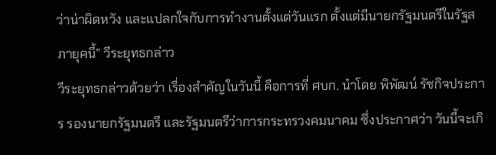ว่าน่าผิดหวัง และแปลกใจกับการทำงานตั้งแต่วันแรก ตั้งแต่มีนายกรัฐมนตรีในรัฐสภายุคนี้” วีระยุทธกล่าว
วีระยุทธกล่าวด้วยว่า เรื่องสำคัญในวันนี้ คือการที่ ศบก. นำโดย พิพัฒน์ รัชกิจประการ รองนายกรัฐมนตรี และรัฐมนตรีว่าการกระทรวงคมนาคม ซึ่งประกาศว่า วันนี้จะเกิ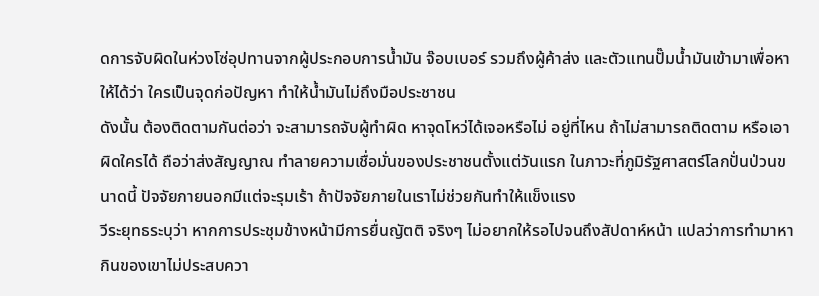ดการจับผิดในห่วงโซ่อุปทานจากผู้ประกอบการน้ำมัน จ๊อบเบอร์ รวมถึงผู้ค้าส่ง และตัวแทนปั๊มน้ำมันเข้ามาเพื่อหาให้ได้ว่า ใครเป็นจุดก่อปัญหา ทำให้น้ำมันไม่ถึงมือประชาชน
ดังนั้น ต้องติดตามกันต่อว่า จะสามารถจับผู้ทำผิด หาจุดโหว่ได้เจอหรือไม่ อยู่ที่ไหน ถ้าไม่สามารถติดตาม หรือเอาผิดใครได้ ถือว่าส่งสัญญาณ ทําลายความเชื่อมั่นของประชาชนตั้งแต่วันแรก ในภาวะที่ภูมิรัฐศาสตร์โลกปั่นป่วนขนาดนี้ ปัจจัยภายนอกมีแต่จะรุมเร้า ถ้าปัจจัยภายในเราไม่ช่วยกันทําให้แข็งแรง
วีระยุทธระบุว่า หากการประชุมข้างหน้ามีการยื่นญัตติ จริงๆ ไม่อยากให้รอไปจนถึงสัปดาห์หน้า แปลว่าการทํามาหากินของเขาไม่ประสบควา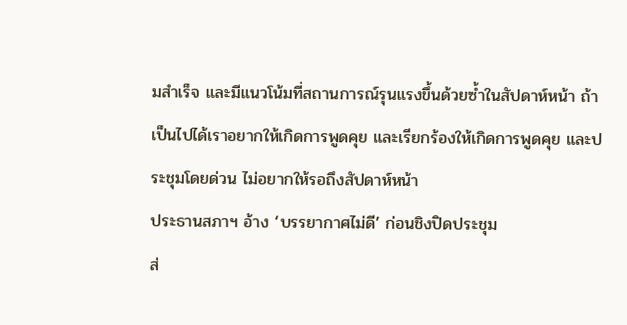มสําเร็จ และมีแนวโน้มที่สถานการณ์รุนแรงขึ้นด้วยซ้ำในสัปดาห์หน้า ถ้าเป็นไปได้เราอยากให้เกิดการพูดคุย และเรียกร้องให้เกิดการพูดคุย และประชุมโดยด่วน ไม่อยากให้รอถึงสัปดาห์หน้า
ประธานสภาฯ อ้าง ‘บรรยากาศไม่ดี’ ก่อนชิงปิดประชุม
ส่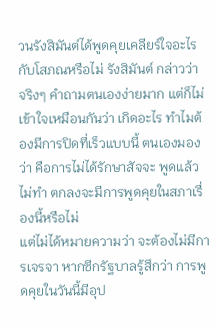วนรังสิมันต์ได้พูดคุยเคลียร์ใจอะไรกับโสภณหรือไม่ รังสิมันต์ กล่าวว่า จริงๆ คำถามตนเองง่ายมาก แต่ก็ไม่เข้าใจเหมือนกันว่า เกิดอะไร ทําไมต้องมีการปิดที่เร็วแบบนี้ ตนเองมองว่า คือการไม่ได้รักษาสัจจะ พูดแล้วไม่ทํา ตกลงจะมีการพูดคุยในสภาเรื่องนี้หรือไม่
แต่ไม่ได้หมายความว่า จะต้องไม่มีการเจรจา หากซีกรัฐบาลรู้สึกว่า การพูดคุยในวันนี้มีอุป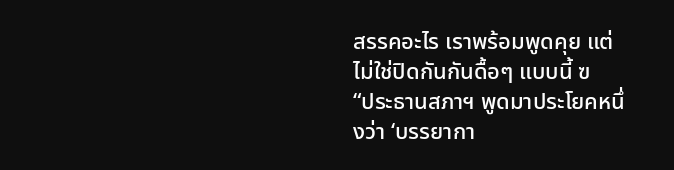สรรคอะไร เราพร้อมพูดคุย แต่ไม่ใช่ปิดกันกันดื้อๆ แบบนี้ ฃ
“ประธานสภาฯ พูดมาประโยคหนึ่งว่า ‘บรรยากา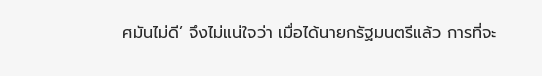ศมันไม่ดี’ จึงไม่แน่ใจว่า เมื่อได้นายกรัฐมนตรีแล้ว การที่จะ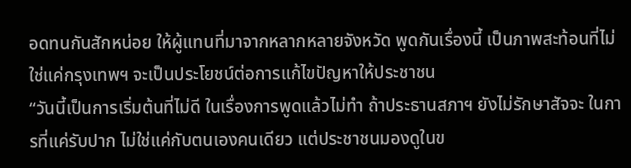อดทนกันสักหน่อย ให้ผู้แทนที่มาจากหลากหลายจังหวัด พูดกันเรื่องนี้ เป็นภาพสะท้อนที่ไม่ใช่แค่กรุงเทพฯ จะเป็นประโยชน์ต่อการแก้ไขปัญหาให้ประชาชน
“วันนี้เป็นการเริ่มต้นที่ไม่ดี ในเรื่องการพูดแล้วไม่ทํา ถ้าประธานสภาฯ ยังไม่รักษาสัจจะ ในการที่แค่รับปาก ไม่ใช่แค่กับตนเองคนเดียว แต่ประชาชนมองดูในข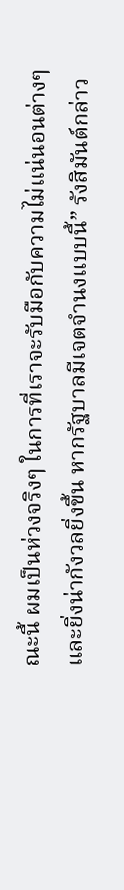ณะนี้ ผมเป็นห่วงจริงๆ ในการที่เราจะรับมือกับความไม่แน่นอนต่างๆ และยิ่งน่ากังวลยิ่งขึ้น หากรัฐบาลมีเจตจํานงแบบนี้” รังสิมันต์กล่าว